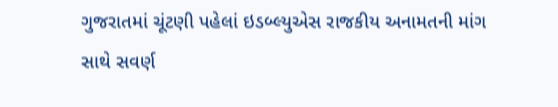ગુજરાતમાં ચૂંટણી પહેલાં ઇડબ્લ્યુએસ રાજકીય અનામતની માંગ સાથે સવર્ણ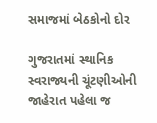સમાજમાં બેઠકોનો દોર

ગુજરાતમાં સ્થાનિક સ્વરાજ્યની ચૂંટણીઓની જાહેરાત પહેલા જ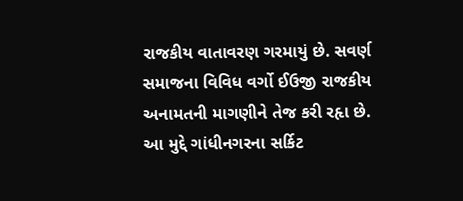રાજકીય વાતાવરણ ગરમાયું છે. સવર્ણ સમાજના વિવિધ વર્ગો ઈઉજી રાજકીય અનામતની માગણીને તેજ કરી રહૃા છે. આ મુદ્દે ગાંધીનગરના સર્કિટ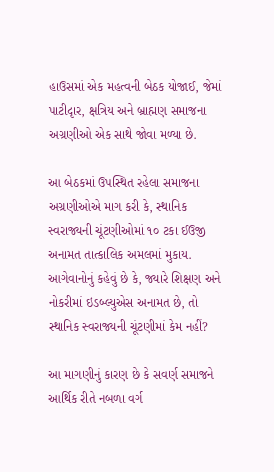હાઉસમાં એક મહત્વની બેઠક યોજાઈ, જેમાં પાટીદૃાર, ક્ષત્રિય અને બ્રાહ્મણ સમાજના અગ્રણીઓ એક સાથે જોવા મળ્યા છે.

આ બેઠકમાં ઉપસ્થિત રહેલા સમાજના અગ્રણીઓએ માગ કરી કે, સ્થાનિક સ્વરાજ્યની ચૂંટણીઓમાં ૧૦ ટકા ઈઉજી અનામત તાત્કાલિક અમલમાં મુકાય. આગેવાનોનું કહેવું છે કે, જ્યારે શિક્ષણ અને નોકરીમાં ઇડબ્લ્યુએસ અનામત છે, તો સ્થાનિક સ્વરાજ્યની ચૂંટણીમાં કેમ નહીં?

આ માગણીનું કારણ છે કે સવર્ણ સમાજને આર્થિક રીતે નબળા વર્ગ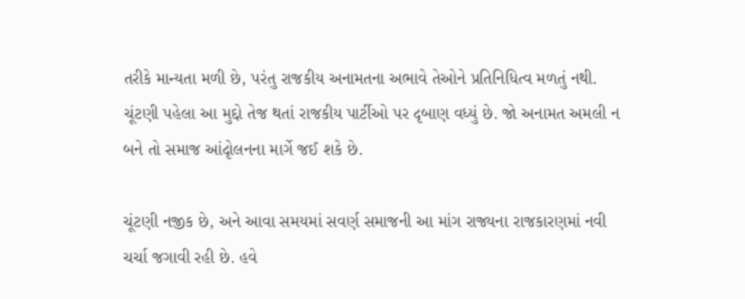તરીકે માન્યતા મળી છે, પરંતુ રાજકીય અનામતના અભાવે તેઓને પ્રતિનિધિત્વ મળતું નથી. ચૂંટણી પહેલા આ મુદ્દો તેજ થતાં રાજકીય પાર્ટીઓ પર દૃબાણ વધ્યું છે. જો અનામત અમલી ન બને તો સમાજ આંદૃોલનના માર્ગે જઈ શકે છે.

ચૂંટણી નજીક છે, અને આવા સમયમાં સવર્ણ સમાજની આ માંગ રાજ્યના રાજકારણમાં નવી ચર્ચા જગાવી રહી છે. હવે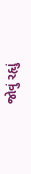જોવું રહૃાું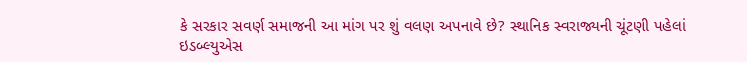કે સરકાર સવર્ણ સમાજની આ માંગ પર શું વલણ અપનાવે છે? સ્થાનિક સ્વરાજ્યની ચૂંટણી પહેલાં ઇડબ્લ્યુએસ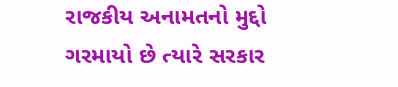રાજકીય અનામતનો મુદ્દો ગરમાયો છે ત્યારે સરકાર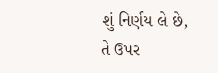શું નિર્ણય લે છે, તે ઉપર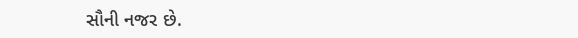સૌની નજર છે.